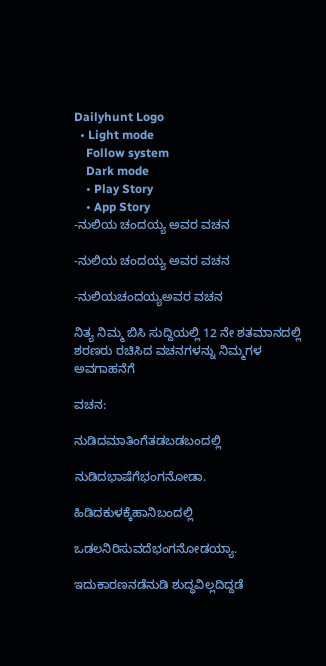Dailyhunt Logo
  • Light mode
    Follow system
    Dark mode
    • Play Story
    • App Story
-ನುಲಿಯ ಚಂದಯ್ಯ ಅವರ ವಚನ

-ನುಲಿಯ ಚಂದಯ್ಯ ಅವರ ವಚನ

-ನುಲಿಯಚಂದಯ್ಯಅವರ ವಚನ

ನಿತ್ಯ ನಿಮ್ಮ ಬಿಸಿ ಸುದ್ದಿಯಲ್ಲಿ 12 ನೇ ಶತಮಾನದಲ್ಲಿ ಶರಣರು ರಚಿಸಿದ ವಚನಗಳನ್ನು ನಿಮ್ಮಗಳ ಅವಗಾಹನೆಗೆ

ವಚನ:

ನುಡಿದಮಾತಿಂಗೆತಡಬಡಬಂದಲ್ಲಿ

ನುಡಿದಭಾಷೆಗೆಭಂಗನೋಡಾ.

ಹಿಡಿದಕುಳಕ್ಕೆಹಾನಿಬಂದಲ್ಲಿ

ಒಡಲನಿರಿಸುವದೆಭಂಗನೋಡಯ್ಯಾ.

ಇದುಕಾರಣನಡೆನುಡಿ ಶುದ್ಧವಿಲ್ಲದಿದ್ದಡೆ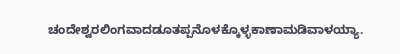ಚಂದೇಶ್ವರಲಿಂಗವಾದಡೂತಪ್ಪನೊಳಕ್ಕೊಳ್ಳಕಾಣಾಮಡಿವಾಳಯ್ಯಾ.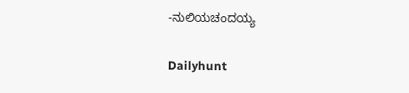-ನುಲಿಯಚಂದಯ್ಯ

Dailyhunt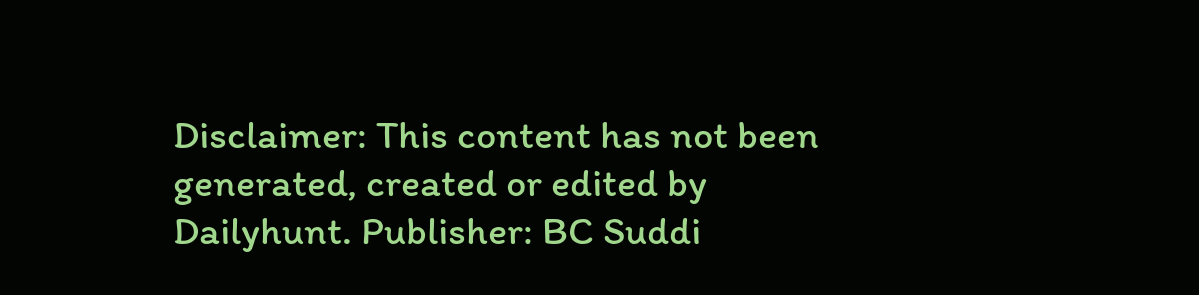Disclaimer: This content has not been generated, created or edited by Dailyhunt. Publisher: BC Suddi